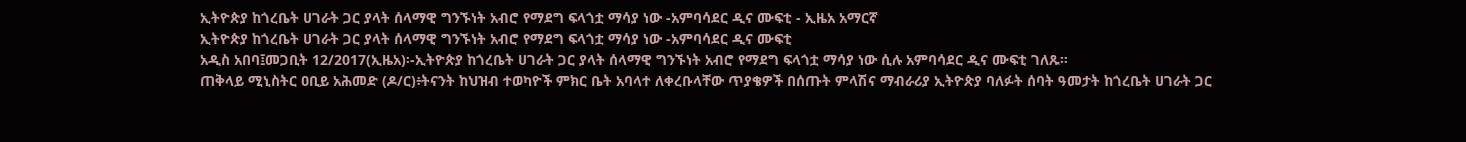ኢትዮጵያ ከጎረቤት ሀገራት ጋር ያላት ሰላማዊ ግንኙነት አብሮ የማደግ ፍላጎቷ ማሳያ ነው -አምባሳደር ዲና ሙፍቲ - ኢዜአ አማርኛ
ኢትዮጵያ ከጎረቤት ሀገራት ጋር ያላት ሰላማዊ ግንኙነት አብሮ የማደግ ፍላጎቷ ማሳያ ነው -አምባሳደር ዲና ሙፍቲ
አዲስ አበባ፤መጋቢት 12/2017(ኢዜአ)፡-ኢትዮጵያ ከጎረቤት ሀገራት ጋር ያላት ሰላማዊ ግንኙነት አብሮ የማደግ ፍላጎቷ ማሳያ ነው ሲሉ አምባሳደር ዲና ሙፍቲ ገለጹ።
ጠቅላይ ሚኒስትር ዐቢይ አሕመድ (ዶ/ር)፥ትናንት ከህዝብ ተወካዮች ምክር ቤት አባላተ ለቀረቡላቸው ጥያቄዎች በሰጡት ምላሽና ማብራሪያ ኢትዮጵያ ባለፉት ሰባት ዓመታት ከጎረቤት ሀገራት ጋር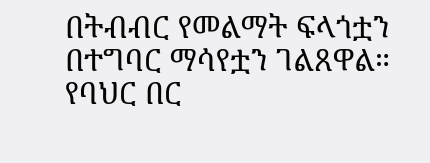በትብብር የመልማት ፍላጎቷን በተግባር ማሳየቷን ገልጸዋል።
የባህር በር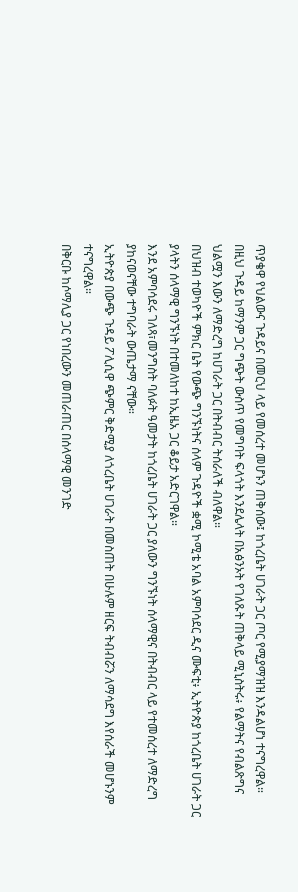ጥያቄዋ የህልውና ጉዳይና በመርህ ላይ የመሰረተ መሆኑን ጠቅሰው፤ ከጎረቤት ሀገራት ጋር ጦር የሚያማዝዝ እንዳልሆነ ተናግረዋል።
በዚህ ጉዳይ ከማንም ጋር ግጭት ውስጥ የመግባት ፍላጎት እንደሌላት በአፅንኦት የገለጹት ጠቅላይ ሚኒስትሩ፥ የልማትና የብልጽግና ህልሟን እውን ለማድረግ ከሀገራት ጋር በትብብር ትሰራለች ብለዋል።
በህዝብ ተወካዮች ምክር ቤት የውጭ ግንኙነትና ሰላም ጉዳዮች ቋሚ ኮሚቴ አባል አምባሳደር ዲና ሙፍቲ፥ ኢትዮጵያ ከጎረቤት ሀገራት ጋር ያላትን ሰላማዊ ግንኙነት በተመለከተ ከኢዜአ ጋር ቆይታ አድርገዋል።
እንደ አምባሳደሩ ገለጻ፣መንግስት ባለፉት ዓመታት ከጎረቤት ሀገራት ጋር ያለውን ግንኙነት ሰላማዊና በትብብር ላይ የተመሰረተ ለማድረግ ያከናወናቸው ተግባራት ውጤታማ ናቸው።
ኢትዮጵያ በውጭ ጉዳይ ፖሊሲዋ ጭምር ቅድሚያ ለጎረቤት ሀገራት በመስጠት በሁሉም ዘርፍ ትብብሯን ለማሳደግ እየሰራች መሆኑንም ተናግረዋል።
በቅርቡ ከሶማሊያ ጋር የነበረውን መጠራጠር በሰላማዊ መንገድ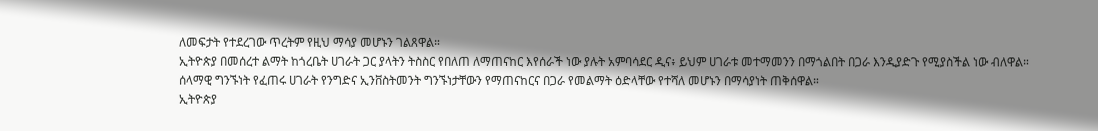ለመፍታት የተደረገው ጥረትም የዚህ ማሳያ መሆኑን ገልጸዋል።
ኢትዮጵያ በመሰረተ ልማት ከጎረቤት ሀገራት ጋር ያላትን ትስስር የበለጠ ለማጠናከር እየሰራች ነው ያሉት አምባሳደር ዲና፥ ይህም ሀገራቱ መተማመንን በማጎልበት በጋራ እንዲያድጉ የሚያስችል ነው ብለዋል።
ሰላማዊ ግንኙነት የፈጠሩ ሀገራት የንግድና ኢንቨስትመንት ግንኙነታቸውን የማጠናከርና በጋራ የመልማት ዕድላቸው የተሻለ መሆኑን በማሳያነት ጠቅሰዋል።
ኢትዮጵያ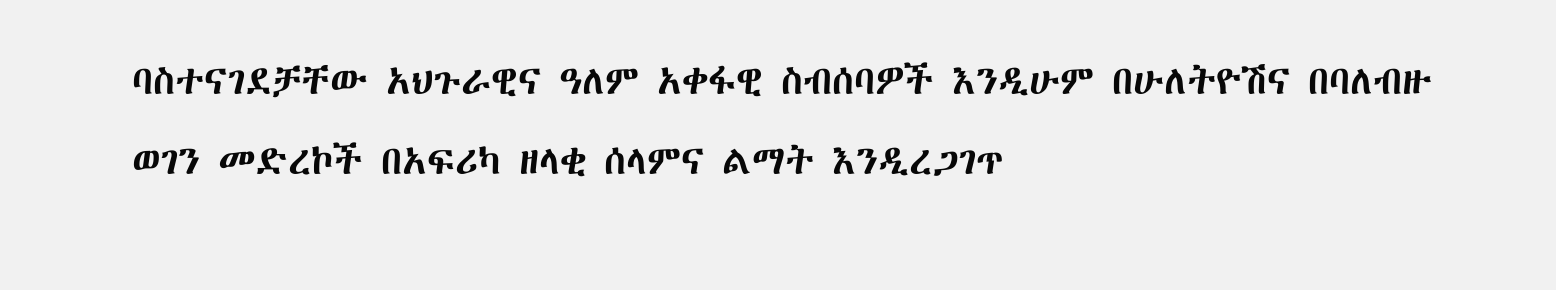ባስተናገደቻቸው አህጉራዊና ዓለም አቀፋዊ ስብሰባዎች እንዲሁም በሁለትዮሽና በባለብዙ ወገን መድረኮች በአፍሪካ ዘላቂ ሰላምና ልማት እንዲረጋገጥ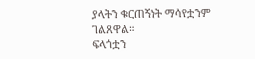ያላትን ቁርጠኝነት ማሳየቷንም ገልጸዋል።
ፍላጎቷን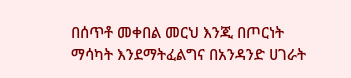በሰጥቶ መቀበል መርህ እንጂ በጦርነት ማሳካት እንደማትፈልግና በአንዳንድ ሀገራት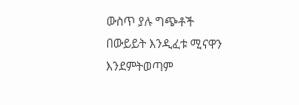ውስጥ ያሉ ግጭቶች በውይይት እንዲፈቱ ሚናዋን እንደምትወጣም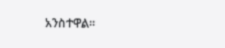አንስተዋል።